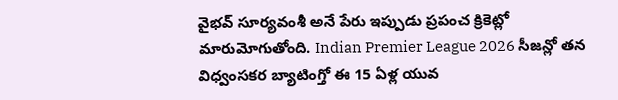వైభవ్ సూర్యవంశీ అనే పేరు ఇప్పుడు ప్రపంచ క్రికెట్లో మారుమోగుతోంది. Indian Premier League 2026 సీజన్లో తన విధ్వంసకర బ్యాటింగ్తో ఈ 15 ఏళ్ల యువ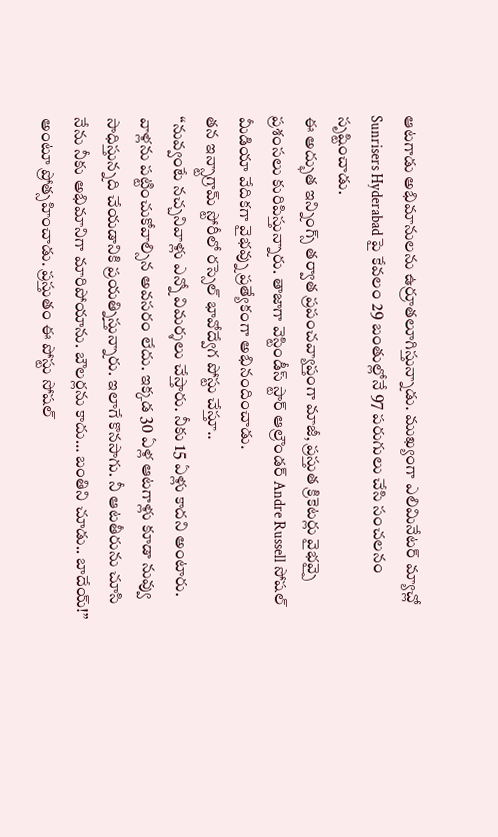ఆటగాడు అభిమానులను ఉర్రూతలూగిస్తున్నాడు. ముఖ్యంగా ఎలిమినేటర్ మ్యాచ్లో Sunrisers Hyderabad పై కేవలం 29 బంతుల్లోనే 97 పరుగులు చేసి సంచలనం సృష్టించాడు.
ఈ అద్భుత ఇన్నింగ్స్ తర్వాత ప్రపంచవ్యాప్తంగా మాజీ, ప్రస్తుత క్రికెటర్లు వైభవ్పై ప్రశంసలు కురిపిస్తున్నారు. తాజాగా వెస్టిండీస్ స్టార్ ఆల్రౌండర్ Andre Russell సోషల్ మీడియా వేదికగా వైభవ్ను ప్రత్యేకంగా అభినందించాడు.
తన ఇన్స్టాగ్రామ్ స్టోరీలో రస్సెల్ భావోద్వేగ పోస్టు చేస్తూ..
“నువ్వంటే నచ్చనివాళ్లు ఎన్నో విమర్శలు చేస్తారు. నీకు 15 ఏళ్లు కాదని అంటారు. వాళ్లను పట్టించుకోవాల్సిన అవసరం లేదు. ఇక్కడ 30 ఏళ్ల ఆటగాళ్లు కూడా నువ్వు సాధిస్తున్నది చేయడానికి ప్రయత్నిస్తున్నారు. ఇలాగే కొనసాగు. నీ ఆటతీరును చూసి నేను నీకు అభిమానిగా మారిపోయాను. బౌలర్లను కాదు… బంతిని చూడు.. బాదేయ్!”
అంటూ ప్రోత్సహించాడు. ప్రస్తుతం ఈ పోస్టు సోషల్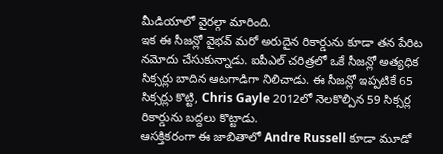మీడియాలో వైరల్గా మారింది.
ఇక ఈ సీజన్లో వైభవ్ మరో అరుదైన రికార్డును కూడా తన పేరిట నమోదు చేసుకున్నాడు. ఐపీఎల్ చరిత్రలో ఒకే సీజన్లో అత్యధిక సిక్సర్లు బాదిన ఆటగాడిగా నిలిచాడు. ఈ సీజన్లో ఇప్పటికే 65 సిక్సర్లు కొట్టి, Chris Gayle 2012లో నెలకొల్పిన 59 సిక్సర్ల రికార్డును బద్దలు కొట్టాడు.
ఆసక్తికరంగా ఈ జాబితాలో Andre Russell కూడా మూడో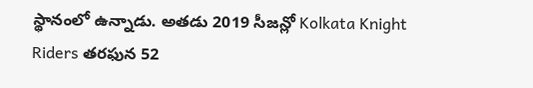స్థానంలో ఉన్నాడు. అతడు 2019 సీజన్లో Kolkata Knight Riders తరఫున 52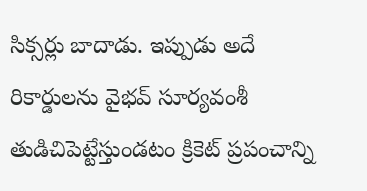సిక్సర్లు బాదాడు. ఇప్పుడు అదే రికార్డులను వైభవ్ సూర్యవంశీ తుడిచిపెట్టేస్తుండటం క్రికెట్ ప్రపంచాన్ని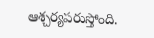ఆశ్చర్యపరుస్తోంది.